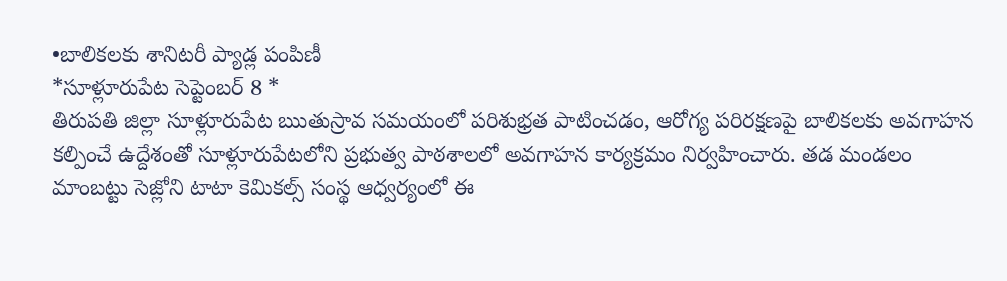•బాలికలకు శానిటరీ ప్యాడ్ల పంపిణీ
*సూళ్లూరుపేట సెప్టెంబర్ 8 *
తిరుపతి జిల్లా సూళ్లూరుపేట ఋతుస్రావ సమయంలో పరిశుభ్రత పాటించడం, ఆరోగ్య పరిరక్షణపై బాలికలకు అవగాహన కల్పించే ఉద్దేశంతో సూళ్లూరుపేటలోని ప్రభుత్వ పాఠశాలలో అవగాహన కార్యక్రమం నిర్వహించారు. తడ మండలం మాంబట్టు సెజ్లోని టాటా కెమికల్స్ సంస్థ ఆధ్వర్యంలో ఈ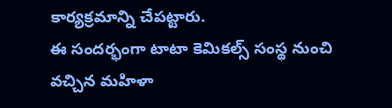కార్యక్రమాన్ని చేపట్టారు.
ఈ సందర్భంగా టాటా కెమికల్స్ సంస్థ నుంచి వచ్చిన మహిళా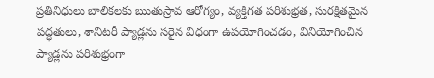ప్రతినిధులు బాలికలకు ఋతుస్రావ ఆరోగ్యం, వ్యక్తిగత పరిశుభ్రత, సురక్షితమైన పద్ధతులు, శానిటరీ ప్యాడ్లను సరైన విధంగా ఉపయోగించడం, వినియోగించిన ప్యాడ్లను పరిశుభ్రంగా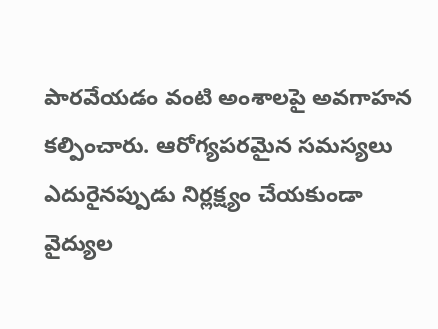పారవేయడం వంటి అంశాలపై అవగాహన కల్పించారు. ఆరోగ్యపరమైన సమస్యలు ఎదురైనప్పుడు నిర్లక్ష్యం చేయకుండా వైద్యుల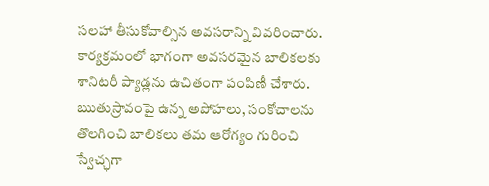సలహా తీసుకోవాల్సిన అవసరాన్ని వివరించారు.
కార్యక్రమంలో భాగంగా అవసరమైన బాలికలకు శానిటరీ ప్యాడ్లను ఉచితంగా పంపిణీ చేశారు. ఋతుస్రావంపై ఉన్న అపోహలు, సంకోచాలను తొలగించి బాలికలు తమ ఆరోగ్యం గురించి స్వేచ్ఛగా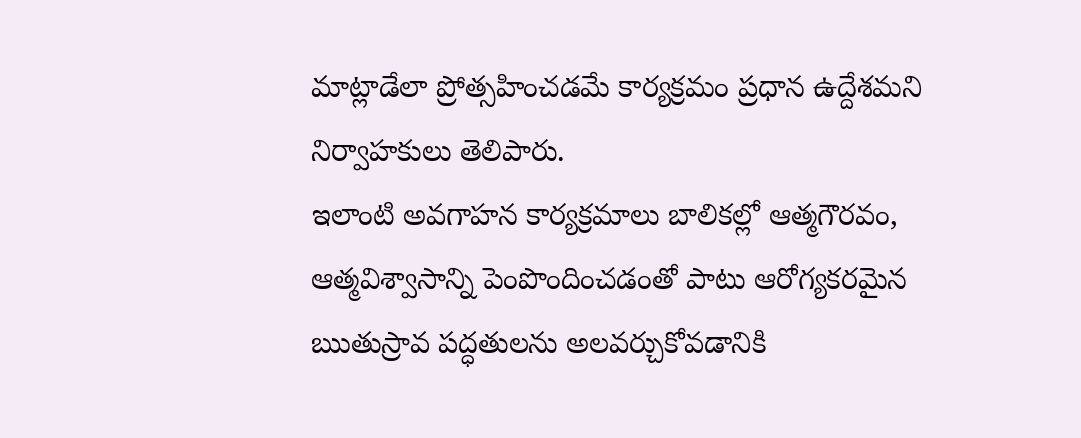మాట్లాడేలా ప్రోత్సహించడమే కార్యక్రమం ప్రధాన ఉద్దేశమని నిర్వాహకులు తెలిపారు.
ఇలాంటి అవగాహన కార్యక్రమాలు బాలికల్లో ఆత్మగౌరవం, ఆత్మవిశ్వాసాన్ని పెంపొందించడంతో పాటు ఆరోగ్యకరమైన ఋతుస్రావ పద్ధతులను అలవర్చుకోవడానికి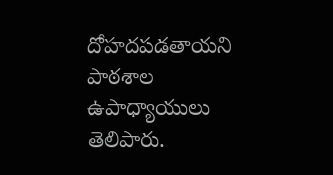దోహదపడతాయని పాఠశాల ఉపాధ్యాయులు తెలిపారు.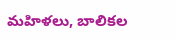మహిళలు, బాలికల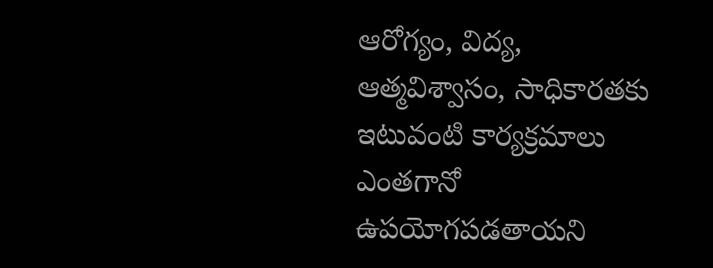ఆరోగ్యం, విద్య, ఆత్మవిశ్వాసం, సాధికారతకు ఇటువంటి కార్యక్రమాలు ఎంతగానో ఉపయోగపడతాయని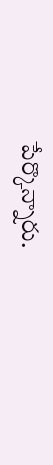పేర్కొన్నారు.